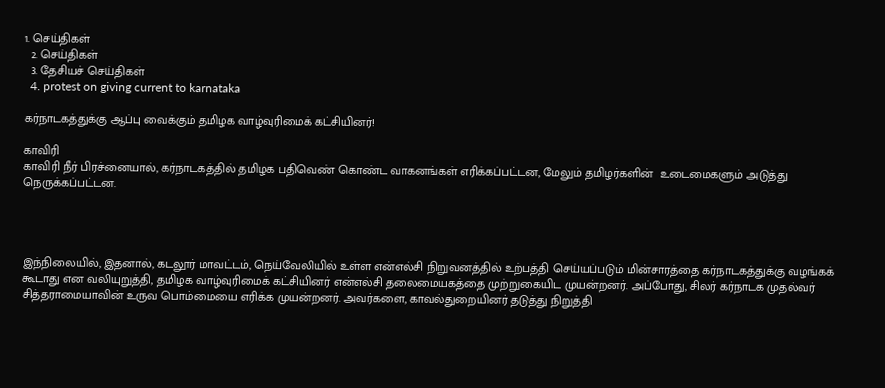1. செய்திகள்
  2. செய்திகள்
  3. தேசியச் செய்திகள்
  4. protest on giving current to karnataka

கர்நாடகத்துக்கு ஆப்பு வைக்கும் தமிழக வாழ்வுரிமைக் கட்சியினர்!

காவிரி
காவிரி நீர் பிரச்னையால், கர்நாடகத்தில் தமிழக பதிவெண் கொண்ட வாகனங்கள் எரிக்கப்பட்டன, மேலும் தமிழர்களின்  உடைமைகளும் அடுத்து நெருக்கப்பட்டன.




இந்நிலையில், இதனால், கடலூர் மாவட்டம், நெய்வேலியில் உள்ள என்எல்சி நிறுவனத்தில் உற்பத்தி செய்யப்படும் மின்சாரத்தை கர்நாடகத்துக்கு வழங்கக் கூடாது என வலியுறுத்தி, தமிழக வாழ்வுரிமைக் கட்சியினர் என்எல்சி தலைமையகத்தை முற்றுகையிட முயன்றனர். அப்போது, சிலர் கர்நாடக முதல்வர் சித்தராமையாவின் உருவ பொம்மையை எரிக்க முயன்றனர். அவர்களை, காவல்துறையினர் தடுத்து நிறுத்தி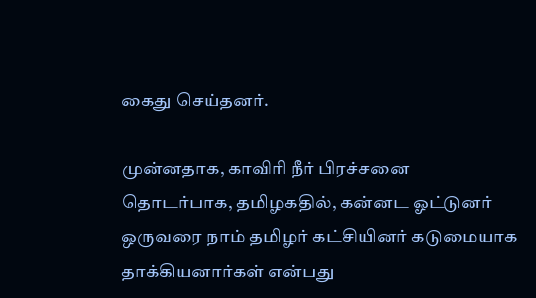கைது செய்தனர்.

முன்னதாக, காவிரி நீர் பிரச்சனை தொடர்பாக, தமிழகதில், கன்னட ஓட்டுனர் ஒருவரை நாம் தமிழர் கட்சியினர் கடுமையாக தாக்கியனார்கள் என்பது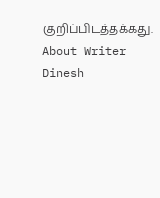குறிப்பிடத்தக்கது.
About Writer
Dinesh